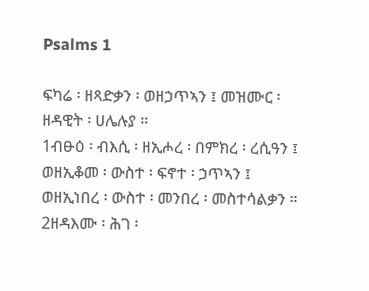Psalms 1

ፍካሬ ፡ ዘጻድቃን ፡ ወዘኃጥኣን ፤ መዝሙር ፡
ዘዳዊት ፡ ሀሌሉያ ።
1ብፁዕ ፡ ብእሲ ፡ ዘኢሖረ ፡ በምክረ ፡ ረሲዓን ፤
ወዘኢቆመ ፡ ውስተ ፡ ፍኖተ ፡ ኃጥኣን ፤
ወዘኢነበረ ፡ ውስተ ፡ መንበረ ፡ መስተሳልቃን ።
2ዘዳእሙ ፡ ሕገ ፡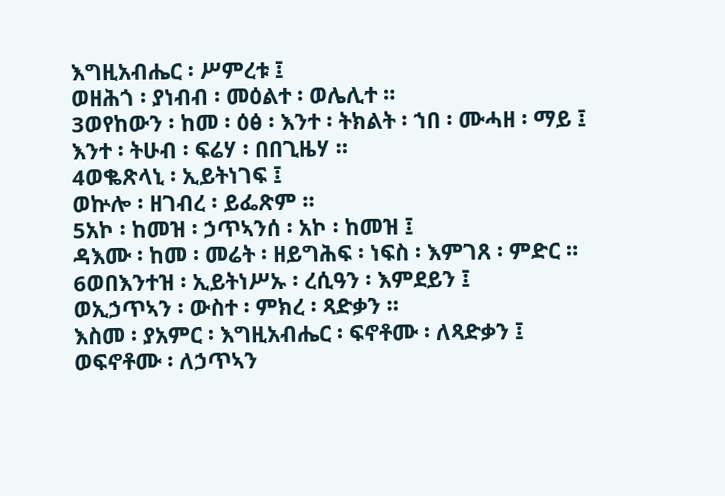እግዚአብሔር ፡ ሥምረቱ ፤
ወዘሕጎ ፡ ያነብብ ፡ መዕልተ ፡ ወሌሊተ ።
3ወየከውን ፡ ከመ ፡ ዕፅ ፡ እንተ ፡ ትክልት ፡ ኀበ ፡ ሙሓዘ ፡ ማይ ፤
እንተ ፡ ትሁብ ፡ ፍሬሃ ፡ በበጊዜሃ ።
4ወቈጽላኒ ፡ ኢይትነገፍ ፤
ወኵሎ ፡ ዘገብረ ፡ ይፌጽም ።
5አኮ ፡ ከመዝ ፡ ኃጥኣንሰ ፡ አኮ ፡ ከመዝ ፤
ዳእሙ ፡ ከመ ፡ መሬት ፡ ዘይግሕፍ ፡ ነፍስ ፡ እምገጸ ፡ ምድር ።
6ወበእንተዝ ፡ ኢይትነሥኡ ፡ ረሲዓን ፡ እምደይን ፤
ወኢኃጥኣን ፡ ውስተ ፡ ምክረ ፡ ጻድቃን ።
እስመ ፡ ያአምር ፡ እግዚአብሔር ፡ ፍኖቶሙ ፡ ለጻድቃን ፤
ወፍኖቶሙ ፡ ለኃጥኣን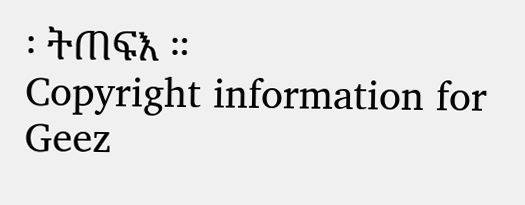፡ ትጠፍእ ።
Copyright information for Geez